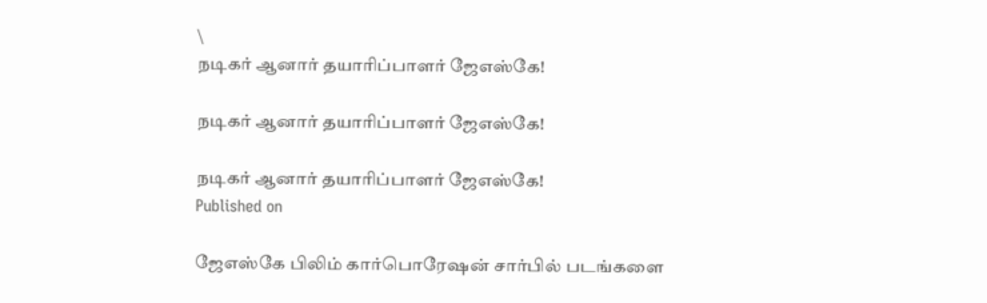\
நடிகர் ஆனார் தயாரிப்பாளர் ஜேஎஸ்கே!

நடிகர் ஆனார் தயாரிப்பாளர் ஜேஎஸ்கே!

நடிகர் ஆனார் தயாரிப்பாளர் ஜேஎஸ்கே!
Published on

ஜேஎஸ்கே பிலிம் கார்பொரேஷன் சார்பில் படங்களை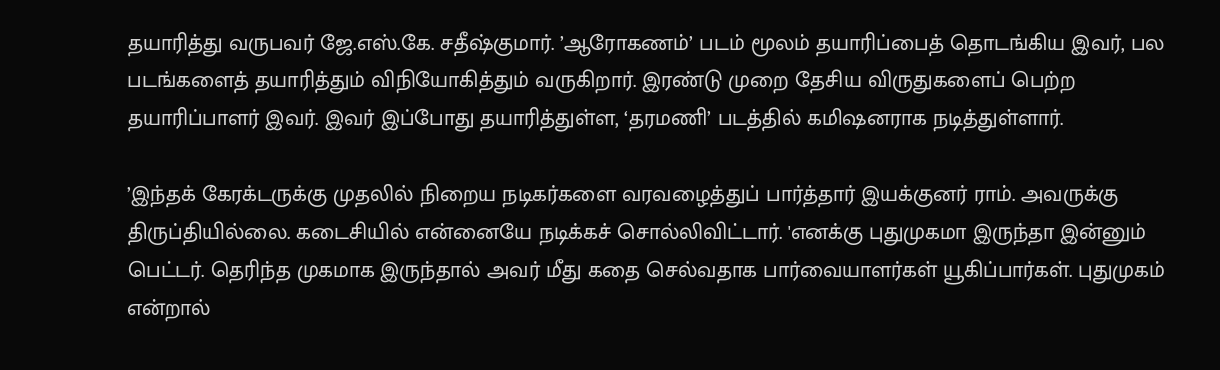தயாரித்து வருபவர் ஜே.எஸ்.கே. சதீஷ்குமார். ’ஆரோகணம்’ படம் மூலம் தயாரிப்பைத் தொடங்கிய இவர், பல படங்களைத் தயாரித்தும் விநியோகித்தும் வருகிறார். இரண்டு முறை தேசிய விருதுகளைப் பெற்ற தயாரிப்பாளர் இவர். இவர் இப்போது தயாரித்துள்ள, ‘தரமணி’ படத்தில் கமிஷனராக நடித்துள்ளார்.

’இந்தக் கேரக்டருக்கு முதலில் நிறைய நடிகர்களை வரவழைத்துப் பார்த்தார் இயக்குனர் ராம். அவருக்கு திருப்தியில்லை. கடைசியில் என்னையே நடிக்கச் சொல்லிவிட்டார். 'எனக்கு புதுமுகமா இருந்தா இன்னும் பெட்டர். தெரிந்த முகமாக இருந்தால் அவர் மீது கதை செல்வதாக பார்வையாளர்கள் யூகிப்பார்கள். புதுமுகம் என்றால்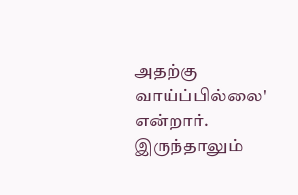அதற்கு வாய்ப்பில்லை' என்றார். இருந்தாலும்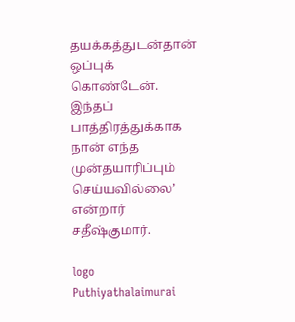தயக்கத்துடன்தான் ஒப்புக் கொண்டேன். இந்தப் பாத்திரத்துக்காக நான் எந்த முன்தயாரிப்பும் செய்யவில்லை’ என்றார் சதீஷ்குமார்.

logo
Puthiyathalaimurai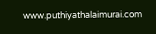www.puthiyathalaimurai.com